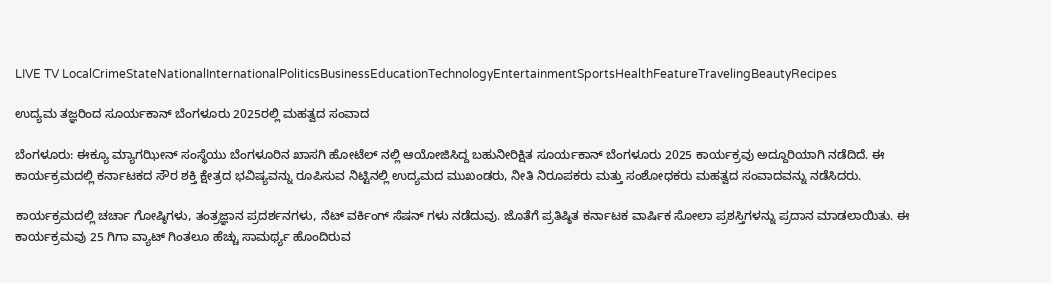LIVE TV LocalCrimeStateNationalInternationalPoliticsBusinessEducationTechnologyEntertainmentSportsHealthFeatureTravelingBeautyRecipes

ಉದ್ಯಮ ತಜ್ಞರಿಂದ ಸೂರ್ಯಕಾನ್ ಬೆಂಗಳೂರು 2025ರಲ್ಲಿ ಮಹತ್ವದ ಸಂವಾದ

ಬೆಂಗಳೂರು: ಈಕ್ಯೂ ಮ್ಯಾಗಝೀನ್ ಸಂಸ್ಥೆಯು ಬೆಂಗಳೂರಿನ ಖಾಸಗಿ ಹೋಟೆಲ್ ನಲ್ಲಿ ಆಯೋಜಿಸಿದ್ದ ಬಹುನೀರಿಕ್ಷಿತ ಸೂರ್ಯಕಾನ್ ಬೆಂಗಳೂರು 2025 ಕಾರ್ಯಕ್ರವು ಅದ್ದೂರಿಯಾಗಿ ನಡೆದಿದೆ. ಈ ಕಾರ್ಯಕ್ರಮದಲ್ಲಿ ಕರ್ನಾಟಕದ ಸೌರ ಶಕ್ತಿ ಕ್ಷೇತ್ರದ ಭವಿಷ್ಯವನ್ನು ರೂಪಿಸುವ ನಿಟ್ಟಿನಲ್ಲಿ ಉದ್ಯಮದ ಮುಖಂಡರು, ನೀತಿ ನಿರೂಪಕರು ಮತ್ತು ಸಂಶೋಧಕರು ಮಹತ್ವದ ಸಂವಾದವನ್ನು ನಡೆಸಿದರು.

ಕಾರ್ಯಕ್ರಮದಲ್ಲಿ ಚರ್ಚಾ ಗೋಷ್ಠಿಗಳು, ತಂತ್ರಜ್ಞಾನ ಪ್ರದರ್ಶನಗಳು, ನೆಟ್ ವರ್ಕಿಂಗ್ ಸೆಷನ್‌ ಗಳು ನಡೆದುವು. ಜೊತೆಗೆ ಪ್ರತಿಷ್ಠಿತ ಕರ್ನಾಟಕ ವಾರ್ಷಿಕ ಸೋಲಾ ಪ್ರಶಸ್ತಿಗಳನ್ನು ಪ್ರದಾನ ಮಾಡಲಾಯಿತು. ಈ ಕಾರ್ಯಕ್ರಮವು 25 ಗಿಗಾ ವ್ಯಾಟ್ ಗಿಂತಲೂ ಹೆಚ್ಚು ಸಾಮರ್ಥ್ಯ ಹೊಂದಿರುವ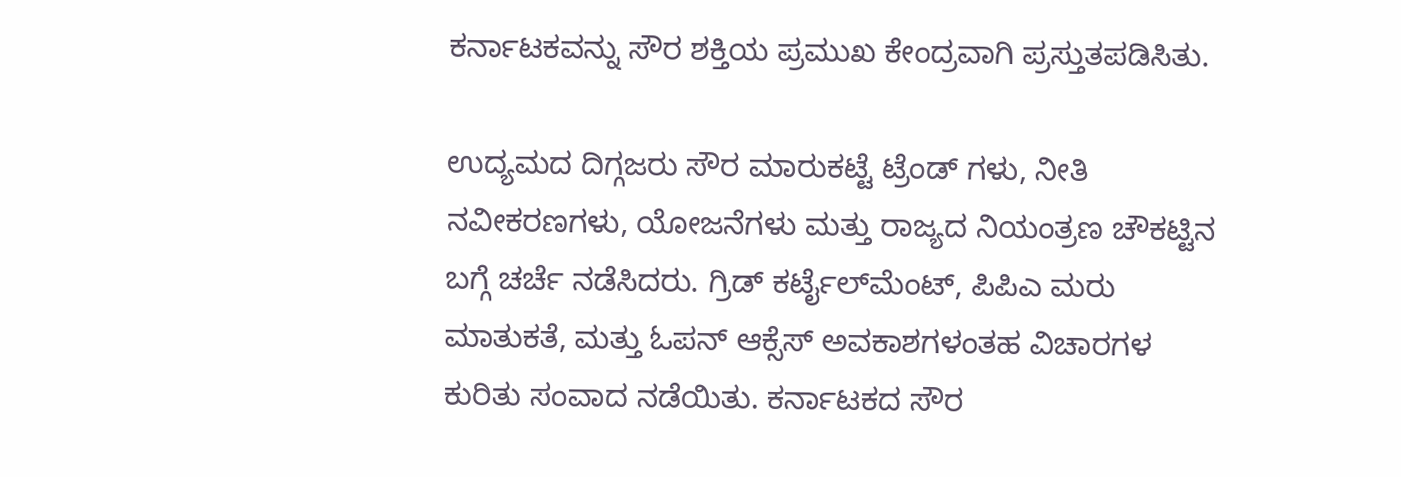ಕರ್ನಾಟಕವನ್ನು ಸೌರ ಶಕ್ತಿಯ ಪ್ರಮುಖ ಕೇಂದ್ರವಾಗಿ ಪ್ರಸ್ತುತಪಡಿಸಿತು.

ಉದ್ಯಮದ ದಿಗ್ಗಜರು ಸೌರ ಮಾರುಕಟ್ಟೆ ಟ್ರೆಂಡ್ ಗಳು, ನೀತಿ ನವೀಕರಣಗಳು, ಯೋಜನೆಗಳು ಮತ್ತು ರಾಜ್ಯದ ನಿಯಂತ್ರಣ ಚೌಕಟ್ಟಿನ ಬಗ್ಗೆ ಚರ್ಚೆ ನಡೆಸಿದರು. ಗ್ರಿಡ್ ಕರ್ಟೈಲ್‌ಮೆಂಟ್, ಪಿಪಿಎ ಮರು ಮಾತುಕತೆ, ಮತ್ತು ಓಪನ್ ಆಕ್ಸೆಸ್ ಅವಕಾಶಗಳಂತಹ ವಿಚಾರಗಳ ಕುರಿತು ಸಂವಾದ ನಡೆಯಿತು. ಕರ್ನಾಟಕದ ಸೌರ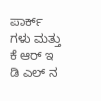ಪಾರ್ಕ್‌ ಗಳು ಮತ್ತು ಕೆ ಆರ್ ಇ ಡಿ ಎಲ್ ನ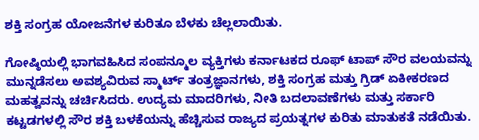ಶಕ್ತಿ ಸಂಗ್ರಹ ಯೋಜನೆಗಳ ಕುರಿತೂ ಬೆಳಕು ಚೆಲ್ಲಲಾಯಿತು.

ಗೋಷ್ಠಿಯಲ್ಲಿ ಭಾಗವಹಿಸಿದ ಸಂಪನ್ಮೂಲ ವ್ಯಕ್ತಿಗಳು ಕರ್ನಾಟಕದ ರೂಫ್‌ ಟಾಪ್ ಸೌರ ವಲಯವನ್ನು ಮುನ್ನಡೆಸಲು ಅವಶ್ಯವಿರುವ ಸ್ಮಾರ್ಟ್ ತಂತ್ರಜ್ಞಾನಗಳು, ಶಕ್ತಿ ಸಂಗ್ರಹ ಮತ್ತು ಗ್ರಿಡ್ ಏಕೀಕರಣದ ಮಹತ್ವವನ್ನು ಚರ್ಚಿಸಿದರು. ಉದ್ಯಮ ಮಾದರಿಗಳು, ನೀತಿ ಬದಲಾವಣೆಗಳು ಮತ್ತು ಸರ್ಕಾರಿ ಕಟ್ಟಡಗಳಲ್ಲಿ ಸೌರ ಶಕ್ತಿ ಬಳಕೆಯನ್ನು ಹೆಚ್ಚಿಸುವ ರಾಜ್ಯದ ಪ್ರಯತ್ನಗಳ ಕುರಿತು ಮಾತುಕತೆ ನಡೆಯಿತು.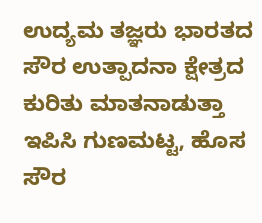ಉದ್ಯಮ ತಜ್ಞರು ಭಾರತದ ಸೌರ ಉತ್ಪಾದನಾ ಕ್ಷೇತ್ರದ ಕುರಿತು ಮಾತನಾಡುತ್ತಾ ಇಪಿಸಿ ಗುಣಮಟ್ಟ, ಹೊಸ ಸೌರ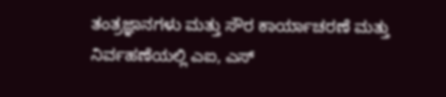ತಂತ್ರಜ್ಞಾನಗಳು ಮತ್ತು ಸೌರ ಕಾರ್ಯಾಚರಣೆ ಮತ್ತು ನಿರ್ವಹಣೆಯಲ್ಲಿ ಎಐ, ಎಸ್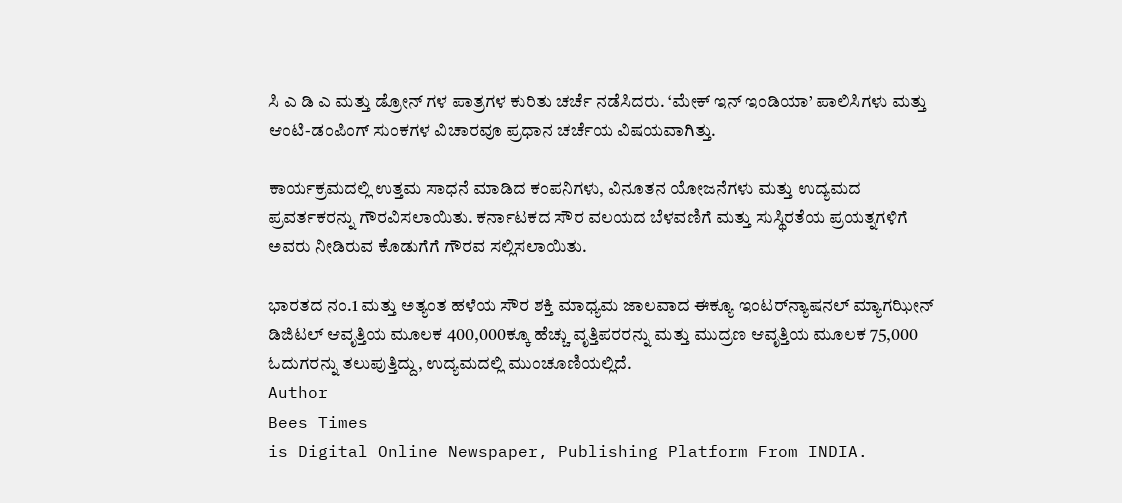ಸಿ ಎ ಡಿ ಎ ಮತ್ತು ಡ್ರೋನ್‌ ಗಳ ಪಾತ್ರಗಳ ಕುರಿತು ಚರ್ಚೆ ನಡೆಸಿದರು. ‘ಮೇಕ್ ಇನ್ ಇಂಡಿಯಾ’ ಪಾಲಿಸಿಗಳು ಮತ್ತು ಆಂಟಿ-ಡಂಪಿಂಗ್ ಸುಂಕಗಳ ವಿಚಾರವೂ ಪ್ರಧಾನ ಚರ್ಚೆಯ ವಿಷಯವಾಗಿತ್ತು.

ಕಾರ್ಯಕ್ರಮದಲ್ಲಿ ಉತ್ತಮ ಸಾಧನೆ ಮಾಡಿದ ಕಂಪನಿಗಳು, ವಿನೂತನ ಯೋಜನೆಗಳು ಮತ್ತು ಉದ್ಯಮದ ಪ್ರವರ್ತಕರನ್ನು ಗೌರವಿಸಲಾಯಿತು. ಕರ್ನಾಟಕದ ಸೌರ ವಲಯದ ಬೆಳವಣಿಗೆ ಮತ್ತು ಸುಸ್ಥಿರತೆಯ ಪ್ರಯತ್ನಗಳಿಗೆ ಅವರು ನೀಡಿರುವ ಕೊಡುಗೆಗೆ ಗೌರವ ಸಲ್ಲಿಸಲಾಯಿತು.

ಭಾರತದ ನಂ.1 ಮತ್ತು ಅತ್ಯಂತ ಹಳೆಯ ಸೌರ ಶಕ್ತಿ ಮಾಧ್ಯಮ ಜಾಲವಾದ ಈಕ್ಯೂ ಇಂಟರ್‌ನ್ಯಾಷನಲ್ ಮ್ಯಾಗಝೀನ್ ಡಿಜಿಟಲ್‌ ಆವೃತ್ತಿಯ ಮೂಲಕ 400,000ಕ್ಕೂ ಹೆಚ್ಚು ವೃತ್ತಿಪರರನ್ನು ಮತ್ತು ಮುದ್ರಣ ಆವೃತ್ತಿಯ ಮೂಲಕ 75,000 ಓದುಗರನ್ನು ತಲುಪುತ್ತಿದ್ದು, ಉದ್ಯಮದಲ್ಲಿ ಮುಂಚೂಣಿಯಲ್ಲಿದೆ.
Author
Bees Times
is Digital Online Newspaper, Publishing Platform From INDIA.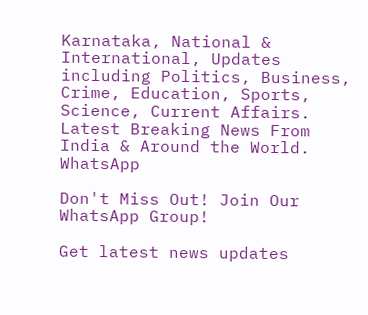Karnataka, National & International, Updates including Politics, Business, Crime, Education, Sports, Science, Current Affairs. Latest Breaking News From India & Around the World.
WhatsApp

Don't Miss Out! Join Our WhatsApp Group!

Get latest news updates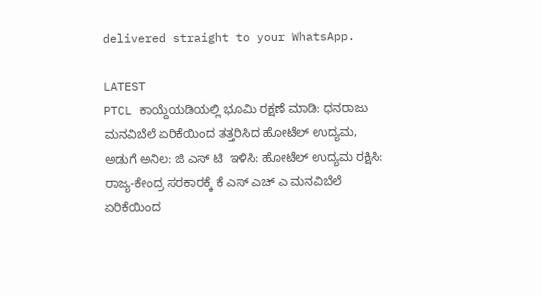delivered straight to your WhatsApp.

LATEST
PTCL ಕಾಯ್ದೆಯಡಿಯಲ್ಲಿ ಭೂಮಿ ರಕ್ಷಣೆ ಮಾಡಿ: ಧನರಾಜು ಮನವಿಬೆಲೆ ಏರಿಕೆಯಿಂದ ತತ್ತರಿಸಿದ ಹೋಟೆಲ್ ಉದ್ಯಮ, ಅಡುಗೆ ಅನಿಲ: ಜಿ ಎಸ್ ಟಿ  ಇಳಿಸಿ: ಹೋಟೆಲ್ ಉದ್ಯಮ ರಕ್ಷಿಸಿ:  ರಾಜ್ಯ-ಕೇಂದ್ರ ಸರಕಾರಕ್ಕೆ ಕೆ ಎಸ್ ಎಚ್ ಎ ಮನವಿಬೆಲೆ ಏರಿಕೆಯಿಂದ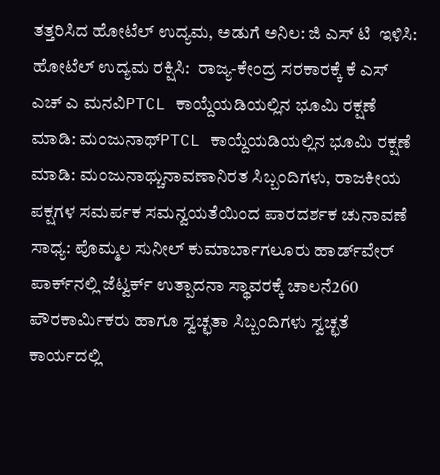ತತ್ತರಿಸಿದ ಹೋಟೆಲ್ ಉದ್ಯಮ, ಅಡುಗೆ ಅನಿಲ: ಜಿ ಎಸ್ ಟಿ  ಇಳಿಸಿ: ಹೋಟೆಲ್ ಉದ್ಯಮ ರಕ್ಷಿಸಿ:  ರಾಜ್ಯ-ಕೇಂದ್ರ ಸರಕಾರಕ್ಕೆ ಕೆ ಎಸ್ ಎಚ್ ಎ ಮನವಿPTCL ಕಾಯ್ದೆಯಡಿಯಲ್ಲಿನ ಭೂಮಿ ರಕ್ಷಣೆ ಮಾಡಿ: ಮಂಜುನಾಥ್PTCL ಕಾಯ್ದೆಯಡಿಯಲ್ಲಿನ ಭೂಮಿ ರಕ್ಷಣೆ ಮಾಡಿ: ಮಂಜುನಾಥ್ಚುನಾವಣಾನಿರತ ಸಿಬ್ಬಂದಿಗಳು, ರಾಜಕೀಯ ಪಕ್ಷಗಳ ಸಮರ್ಪಕ ಸಮನ್ವಯತೆಯಿಂದ ಪಾರದರ್ಶಕ ಚುನಾವಣೆ ಸಾಧ್ಯ: ಪೊಮ್ಮಲ ಸುನೀಲ್ ಕುಮಾರ್ಬಾಗಲೂರು ಹಾರ್ಡ್‌ವೇರ್ ಪಾರ್ಕ್‌ನಲ್ಲಿ ಜೆಟ್ವರ್ಕ್ ಉತ್ಪಾದನಾ ಸ್ಥಾವರಕ್ಕೆ ಚಾಲನೆ260 ಪೌರಕಾರ್ಮಿಕರು ಹಾಗೂ ಸ್ವಚ್ಛತಾ ಸಿಬ್ಬಂದಿಗಳು ಸ್ವಚ್ಛತೆ ಕಾರ್ಯದಲ್ಲಿ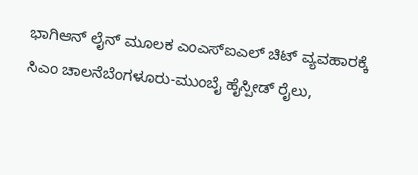ಭಾಗಿಆನ್ ಲೈನ್ ಮೂಲಕ ಎಂಎಸ್ಐಎಲ್ ಚಿಟ್ ವ್ಯವಹಾರಕ್ಕೆ ಸಿಎಂ ಚಾಲನೆಬೆಂಗಳೂರು-ಮುಂಬೈ ಹೈಸ್ಪೀಡ್ ರೈಲು,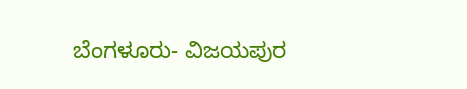ಬೆಂಗಳೂರು- ವಿಜಯಪುರ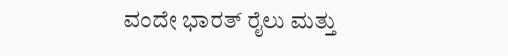ವಂದೇ ಭಾರತ್ ರೈಲು ಮತ್ತು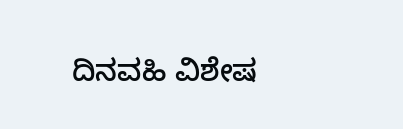ದಿನವಹಿ ವಿಶೇಷ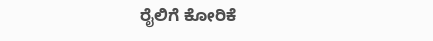ರೈಲಿಗೆ ಕೋರಿಕೆ